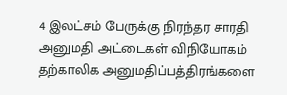4 இலட்சம் பேருக்கு நிரந்தர சாரதி அனுமதி அட்டைகள் விநியோகம்
தற்காலிக அனுமதிப்பத்திரங்களை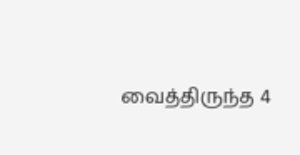வைத்திருந்த 4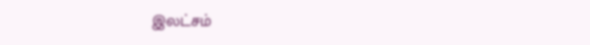இலட்சம்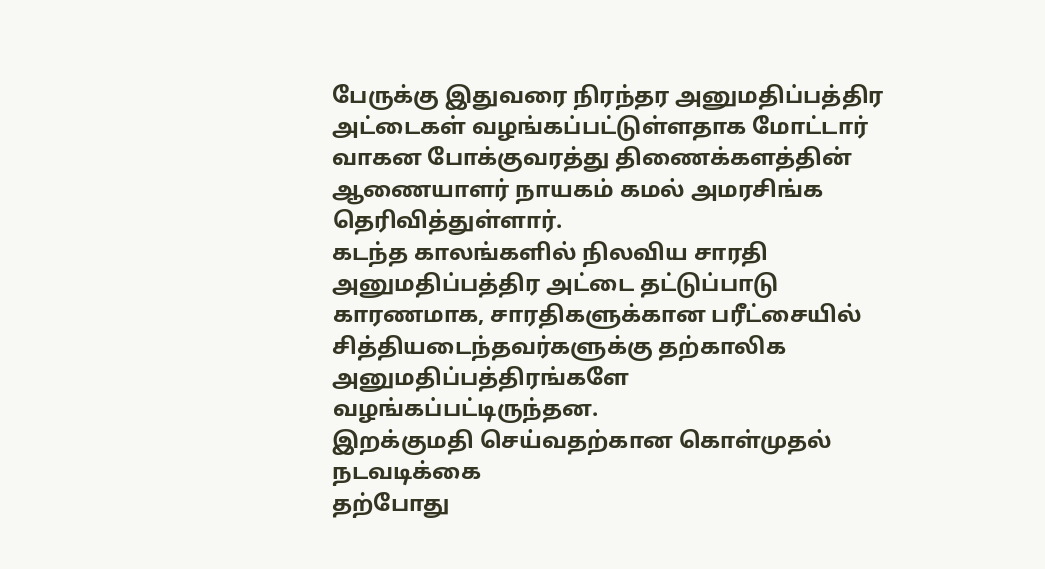பேருக்கு இதுவரை நிரந்தர அனுமதிப்பத்திர அட்டைகள் வழங்கப்பட்டுள்ளதாக மோட்டார் வாகன போக்குவரத்து திணைக்களத்தின் ஆணையாளர் நாயகம் கமல் அமரசிங்க தெரிவித்துள்ளார்.
கடந்த காலங்களில் நிலவிய சாரதி அனுமதிப்பத்திர அட்டை தட்டுப்பாடு காரணமாக, சாரதிகளுக்கான பரீட்சையில் சித்தியடைந்தவர்களுக்கு தற்காலிக அனுமதிப்பத்திரங்களே வழங்கப்பட்டிருந்தன.
இறக்குமதி செய்வதற்கான கொள்முதல் நடவடிக்கை
தற்போது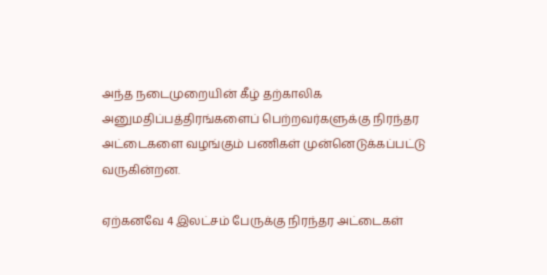அந்த நடைமுறையின் கீழ் தற்காலிக அனுமதிப்பத்திரங்களைப் பெற்றவர்களுக்கு நிரந்தர அட்டைகளை வழங்கும் பணிகள் முன்னெடுக்கப்பட்டு வருகின்றன.

ஏற்கனவே 4 இலட்சம் பேருக்கு நிரந்தர அட்டைகள்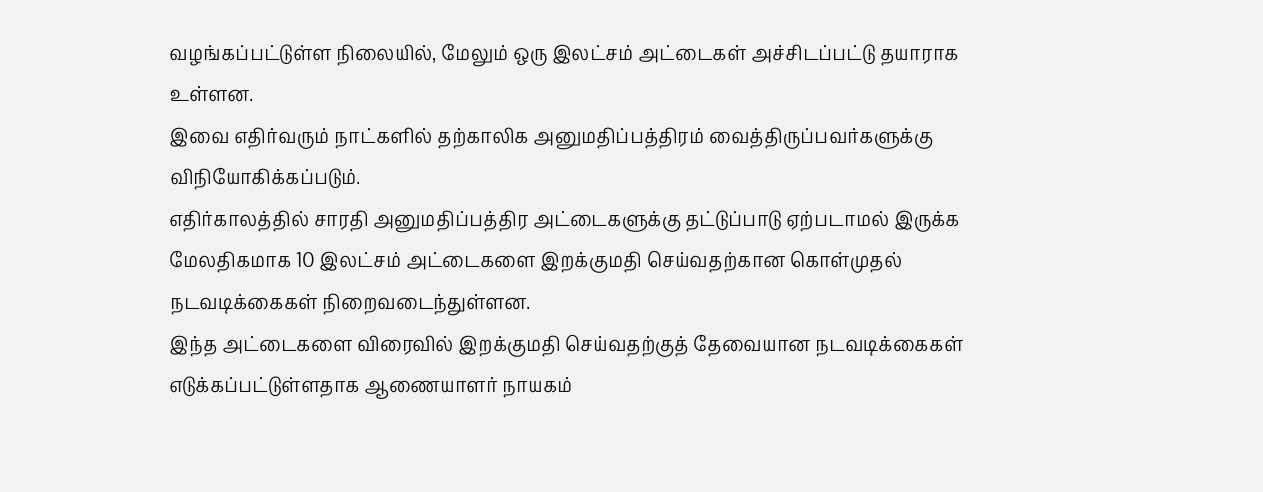வழங்கப்பட்டுள்ள நிலையில், மேலும் ஒரு இலட்சம் அட்டைகள் அச்சிடப்பட்டு தயாராக உள்ளன.
இவை எதிர்வரும் நாட்களில் தற்காலிக அனுமதிப்பத்திரம் வைத்திருப்பவர்களுக்கு விநியோகிக்கப்படும்.
எதிர்காலத்தில் சாரதி அனுமதிப்பத்திர அட்டைகளுக்கு தட்டுப்பாடு ஏற்படாமல் இருக்க மேலதிகமாக 10 இலட்சம் அட்டைகளை இறக்குமதி செய்வதற்கான கொள்முதல் நடவடிக்கைகள் நிறைவடைந்துள்ளன.
இந்த அட்டைகளை விரைவில் இறக்குமதி செய்வதற்குத் தேவையான நடவடிக்கைகள் எடுக்கப்பட்டுள்ளதாக ஆணையாளர் நாயகம்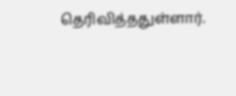தெரிவித்ததுள்ளார்.